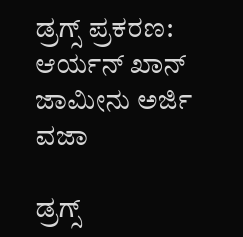ಡ್ರಗ್ಸ್ ಪ್ರಕರಣ: ಆರ್ಯನ್ ಖಾನ್ ಜಾಮೀನು ಅರ್ಜಿ ವಜಾ

ಡ್ರಗ್ಸ್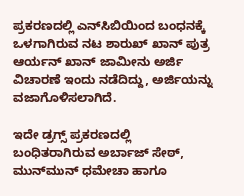ಪ್ರಕರಣದಲ್ಲಿ ಎನ್‌ಸಿಬಿಯಿಂದ ಬಂಧನಕ್ಕೆ ಒಳಗಾಗಿರುವ ನಟ ಶಾರುಖ್ ಖಾನ್ ಪುತ್ರ ಆರ್ಯನ್ ಖಾನ್ ಜಾಮೀನು ಅರ್ಜಿ ವಿಚಾರಣೆ ಇಂದು ನಡೆದಿದ್ದು, ಅರ್ಜಿಯನ್ನು ವಜಾಗೊಳಿಸಲಾಗಿದೆ.

ಇದೇ ಡ್ರಗ್ಸ್ ಪ್ರಕರಣದಲ್ಲಿ ಬಂಧಿತರಾಗಿರುವ ಅರ್ಬಾಜ್ ಸೇಠ್, ಮುನ್‌ಮುನ್ ಧಮೇಚಾ ಹಾಗೂ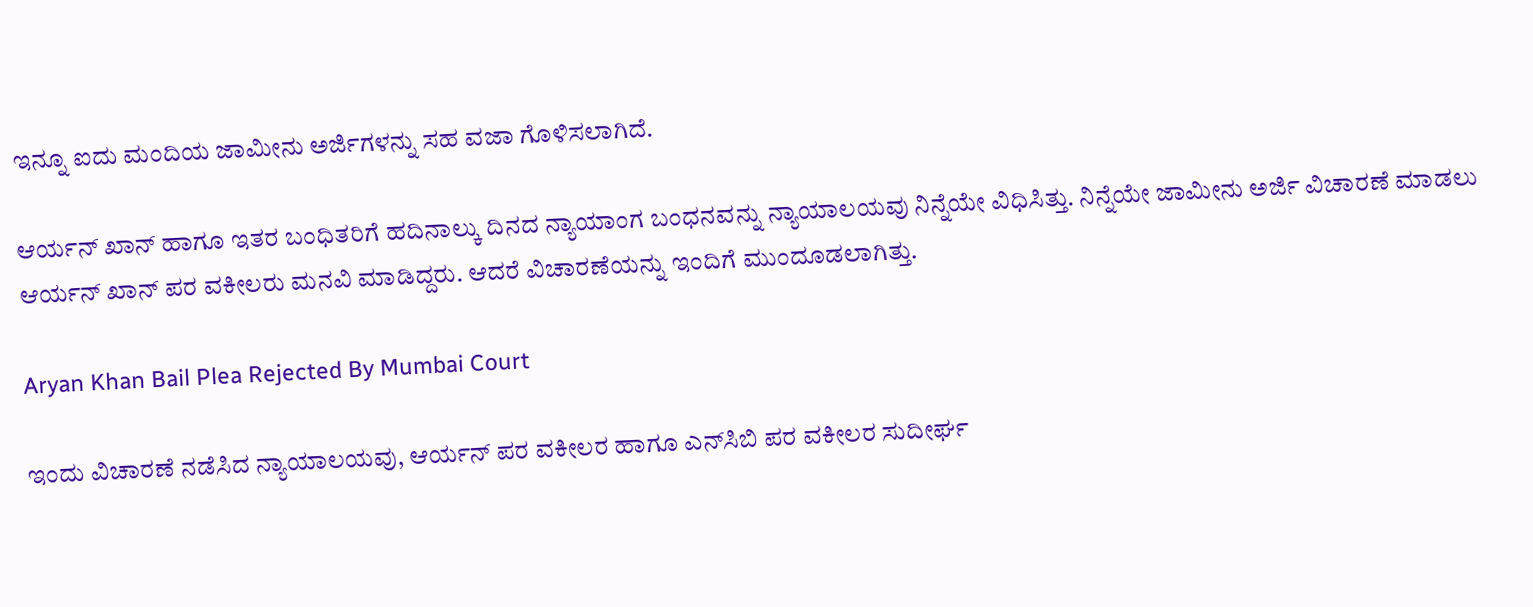ಇನ್ನೂ ಐದು ಮಂದಿಯ ಜಾಮೀನು ಅರ್ಜಿಗಳನ್ನು ಸಹ ವಜಾ ಗೊಳಿಸಲಾಗಿದೆ.

ಆರ್ಯನ್ ಖಾನ್ ಹಾಗೂ ಇತರ ಬಂಧಿತರಿಗೆ ಹದಿನಾಲ್ಕು ದಿನದ ನ್ಯಾಯಾಂಗ ಬಂಧನವನ್ನು ನ್ಯಾಯಾಲಯವು ನಿನ್ನೆಯೇ ವಿಧಿಸಿತ್ತು. ನಿನ್ನೆಯೇ ಜಾಮೀನು ಅರ್ಜಿ ವಿಚಾರಣೆ ಮಾಡಲು ಆರ್ಯನ್ ಖಾನ್ ಪರ ವಕೀಲರು ಮನವಿ ಮಾಡಿದ್ದರು. ಆದರೆ ವಿಚಾರಣೆಯನ್ನು ಇಂದಿಗೆ ಮುಂದೂಡಲಾಗಿತ್ತು.

Aryan Khan Bail Plea Rejected By Mumbai Court

ಇಂದು ವಿಚಾರಣೆ ನಡೆಸಿದ ನ್ಯಾಯಾಲಯವು, ಆರ್ಯನ್ ಪರ ವಕೀಲರ ಹಾಗೂ ಎನ್‌ಸಿಬಿ ಪರ ವಕೀಲರ ಸುದೀರ್ಘ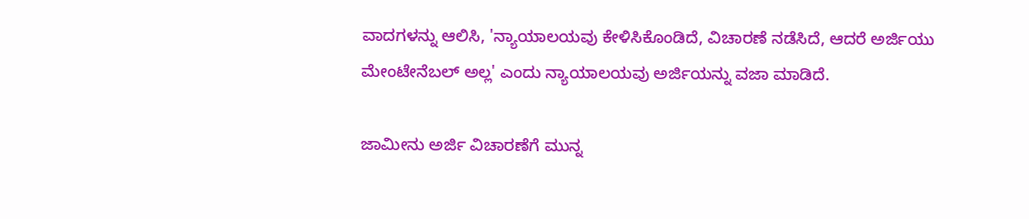ವಾದಗಳನ್ನು ಆಲಿಸಿ, 'ನ್ಯಾಯಾಲಯವು ಕೇಳಿಸಿಕೊಂಡಿದೆ, ವಿಚಾರಣೆ ನಡೆಸಿದೆ, ಆದರೆ ಅರ್ಜಿಯು ಮೇಂಟೇನೆಬಲ್ ಅಲ್ಲ' ಎಂದು ನ್ಯಾಯಾಲಯವು ಅರ್ಜಿಯನ್ನು ವಜಾ ಮಾಡಿದೆ.

ಜಾಮೀನು ಅರ್ಜಿ ವಿಚಾರಣೆಗೆ ಮುನ್ನ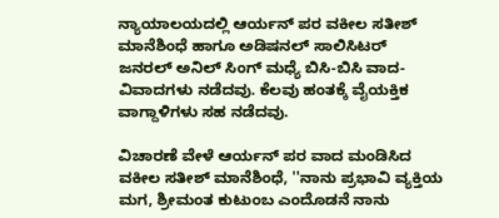ನ್ಯಾಯಾಲಯದಲ್ಲಿ ಆರ್ಯನ್ ಪರ ವಕೀಲ ಸತೀಶ್ ಮಾನೆಶಿಂಧೆ ಹಾಗೂ ಅಡಿಷನಲ್ ಸಾಲಿಸಿಟರ್ ಜನರಲ್ ಅನಿಲ್ ಸಿಂಗ್ ಮಧ್ಯೆ ಬಿಸಿ-ಬಿಸಿ ವಾದ-ವಿವಾದಗಳು ನಡೆದವು. ಕೆಲವು ಹಂತಕ್ಕೆ ವೈಯಕ್ತಿಕ ವಾಗ್ದಾಳಿಗಳು ಸಹ ನಡೆದವು.

ವಿಚಾರಣೆ ವೇಳೆ ಆರ್ಯನ್ ಪರ ವಾದ ಮಂಡಿಸಿದ ವಕೀಲ ಸತೀಶ್ ಮಾನೆಶಿಂಧೆ, ''ನಾನು ಪ್ರಭಾವಿ ವ್ಯಕ್ತಿಯ ಮಗ, ಶ್ರೀಮಂತ ಕುಟುಂಬ ಎಂದೊಡನೆ ನಾನು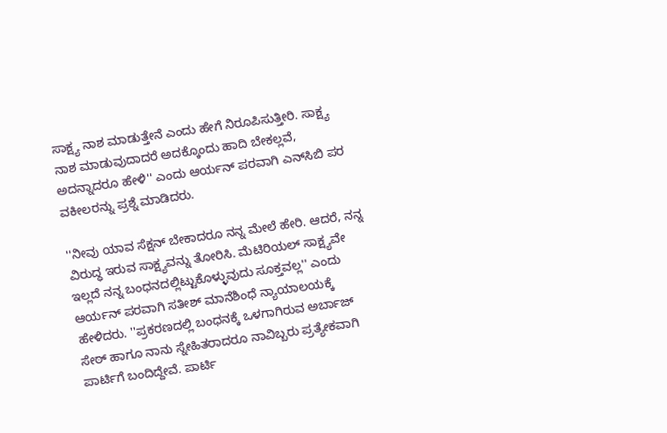ಸಾಕ್ಷ್ಯ ನಾಶ ಮಾಡುತ್ತೇನೆ ಎಂದು ಹೇಗೆ ನಿರೂಪಿಸುತ್ತೀರಿ. ಸಾಕ್ಷ್ಯ ನಾಶ ಮಾಡುವುದಾದರೆ ಅದಕ್ಕೊಂದು ಹಾದಿ ಬೇಕಲ್ಲವೆ, ಅದನ್ನಾದರೂ ಹೇಳಿ'' ಎಂದು ಆರ್ಯನ್ ಪರವಾಗಿ ಎನ್‌ಸಿಬಿ ಪರ ವಕೀಲರನ್ನು ಪ್ರಶ್ನೆ ಮಾಡಿದರು.

''ನೀವು ಯಾವ ಸೆಕ್ಷನ್ ಬೇಕಾದರೂ ನನ್ನ ಮೇಲೆ ಹೇರಿ. ಆದರೆ, ನನ್ನ ವಿರುದ್ಧ ಇರುವ ಸಾಕ್ಷ್ಯವನ್ನು ತೋರಿಸಿ. ಮೆಟಿರಿಯಲ್ ಸಾಕ್ಷ್ಯವೇ ಇಲ್ಲದೆ ನನ್ನ ಬಂಧನದಲ್ಲಿಟ್ಟುಕೊಳ್ಳುವುದು ಸೂಕ್ತವಲ್ಲ'' ಎಂದು ಆರ್ಯನ್ ಪರವಾಗಿ ಸತೀಶ್ ಮಾನೆಶಿಂಧೆ ನ್ಯಾಯಾಲಯಕ್ಕೆ ಹೇಳಿದರು. ''ಪ್ರಕರಣದಲ್ಲಿ ಬಂಧನಕ್ಕೆ ಒಳಗಾಗಿರುವ ಅರ್ಬಾಜ್ ಸೇಠ್ ಹಾಗೂ ನಾನು ಸ್ನೇಹಿತರಾದರೂ ನಾವಿಬ್ಬರು ಪ್ರತ್ಯೇಕವಾಗಿ ಪಾರ್ಟಿಗೆ ಬಂದಿದ್ದೇವೆ. ಪಾರ್ಟಿ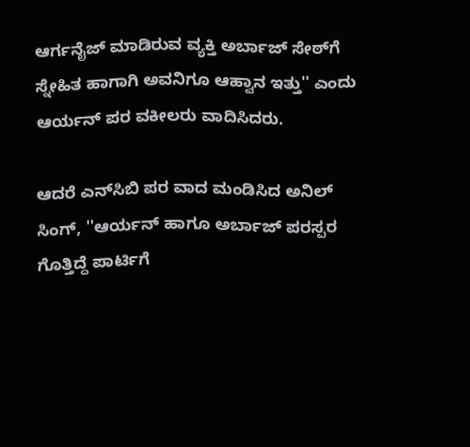ಆರ್ಗನೈಜ್ ಮಾಡಿರುವ ವ್ಯಕ್ತಿ ಅರ್ಬಾಜ್‌ ಸೇಠ್‌ಗೆ ಸ್ನೇಹಿತ ಹಾಗಾಗಿ ಅವನಿಗೂ ಆಹ್ವಾನ ಇತ್ತು'' ಎಂದು ಆರ್ಯನ್ ಪರ ವಕೀಲರು ವಾದಿಸಿದರು.

ಆದರೆ ಎನ್‌ಸಿಬಿ ಪರ ವಾದ ಮಂಡಿಸಿದ ಅನಿಲ್ ಸಿಂಗ್, ''ಆರ್ಯನ್ ಹಾಗೂ ಅರ್ಬಾಜ್ ಪರಸ್ಪರ ಗೊತ್ತಿದ್ದೆ ಪಾರ್ಟಿಗೆ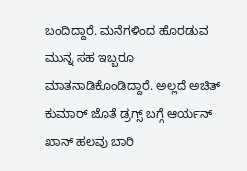ಬಂದಿದ್ದಾರೆ. ಮನೆಗಳಿಂದ ಹೊರಡುವ ಮುನ್ನ ಸಹ ಇಬ್ಬರೂ ಮಾತನಾಡಿಕೊಂಡಿದ್ದಾರೆ. ಅಲ್ಲದೆ ಅಚಿತ್ ಕುಮಾರ್ ಜೊತೆ ಡ್ರಗ್ಸ್ ಬಗ್ಗೆ ಆರ್ಯನ್ ಖಾನ್ ಹಲವು ಬಾರಿ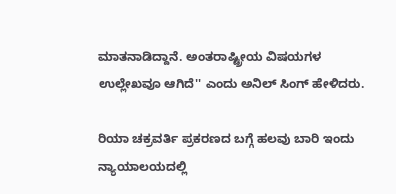ಮಾತನಾಡಿದ್ದಾನೆ. ಅಂತರಾಷ್ಟ್ರೀಯ ವಿಷಯಗಳ ಉಲ್ಲೇಖವೂ ಆಗಿದೆ'' ಎಂದು ಅನಿಲ್ ಸಿಂಗ್ ಹೇಳಿದರು.

ರಿಯಾ ಚಕ್ರವರ್ತಿ ಪ್ರಕರಣದ ಬಗ್ಗೆ ಹಲವು ಬಾರಿ ಇಂದು ನ್ಯಾಯಾಲಯದಲ್ಲಿ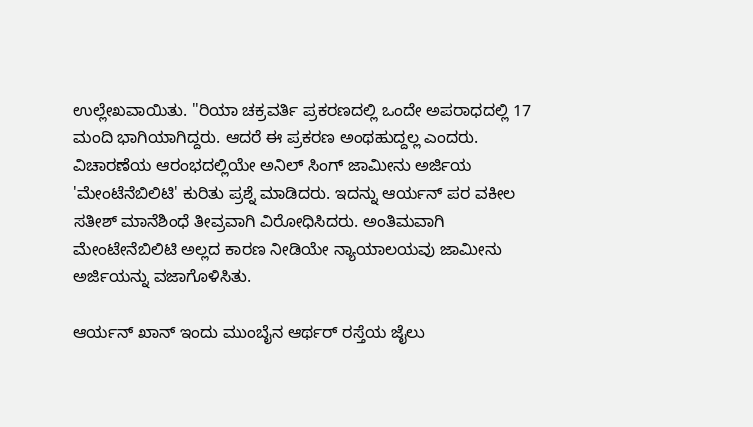ಉಲ್ಲೇಖವಾಯಿತು. ''ರಿಯಾ ಚಕ್ರವರ್ತಿ ಪ್ರಕರಣದಲ್ಲಿ ಒಂದೇ ಅಪರಾಧದಲ್ಲಿ 17 ಮಂದಿ ಭಾಗಿಯಾಗಿದ್ದರು. ಆದರೆ ಈ ಪ್ರಕರಣ ಅಂಥಹುದ್ದಲ್ಲ ಎಂದರು. ವಿಚಾರಣೆಯ ಆರಂಭದಲ್ಲಿಯೇ ಅನಿಲ್ ಸಿಂಗ್ ಜಾಮೀನು ಅರ್ಜಿಯ 'ಮೇಂಟೆನೆಬಿಲಿಟಿ' ಕುರಿತು ಪ್ರಶ್ನೆ ಮಾಡಿದರು. ಇದನ್ನು ಆರ್ಯನ್ ಪರ ವಕೀಲ ಸತೀಶ್ ಮಾನೆಶಿಂಧೆ ತೀವ್ರವಾಗಿ ವಿರೋಧಿಸಿದರು. ಅಂತಿಮವಾಗಿ ಮೇಂಟೇನೆಬಿಲಿಟಿ ಅಲ್ಲದ ಕಾರಣ ನೀಡಿಯೇ ನ್ಯಾಯಾಲಯವು ಜಾಮೀನು ಅರ್ಜಿಯನ್ನು ವಜಾಗೊಳಿಸಿತು.

ಆರ್ಯನ್ ಖಾನ್ ಇಂದು ಮುಂಬೈನ ಆರ್ಥರ್ ರಸ್ತೆಯ ಜೈಲು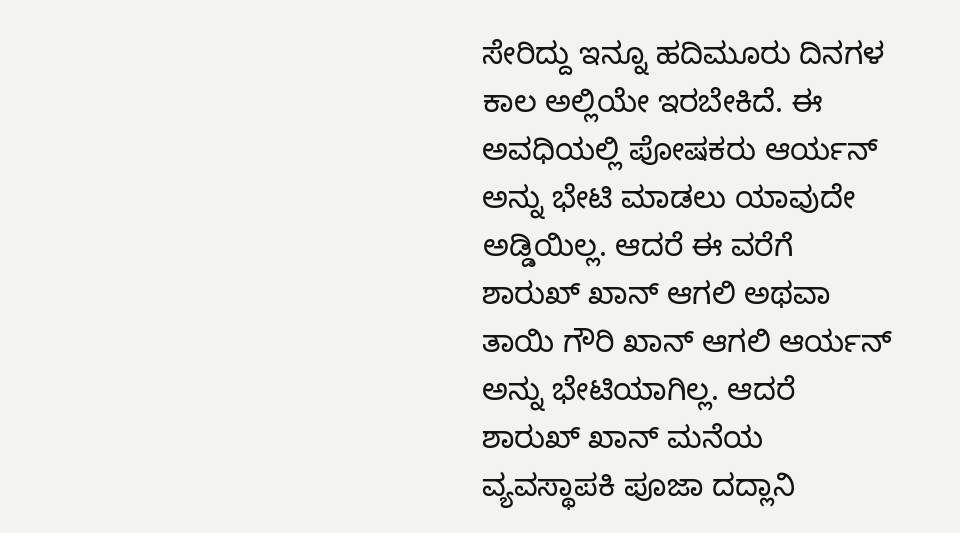ಸೇರಿದ್ದು ಇನ್ನೂ ಹದಿಮೂರು ದಿನಗಳ ಕಾಲ ಅಲ್ಲಿಯೇ ಇರಬೇಕಿದೆ. ಈ ಅವಧಿಯಲ್ಲಿ ಪೋಷಕರು ಆರ್ಯನ್ ಅನ್ನು ಭೇಟಿ ಮಾಡಲು ಯಾವುದೇ ಅಡ್ಡಿಯಿಲ್ಲ. ಆದರೆ ಈ ವರೆಗೆ ಶಾರುಖ್ ಖಾನ್ ಆಗಲಿ ಅಥವಾ ತಾಯಿ ಗೌರಿ ಖಾನ್ ಆಗಲಿ ಆರ್ಯನ್ ಅನ್ನು ಭೇಟಿಯಾಗಿಲ್ಲ. ಆದರೆ ಶಾರುಖ್ ಖಾನ್ ಮನೆಯ ವ್ಯವಸ್ಥಾಪಕಿ ಪೂಜಾ ದದ್ಲಾನಿ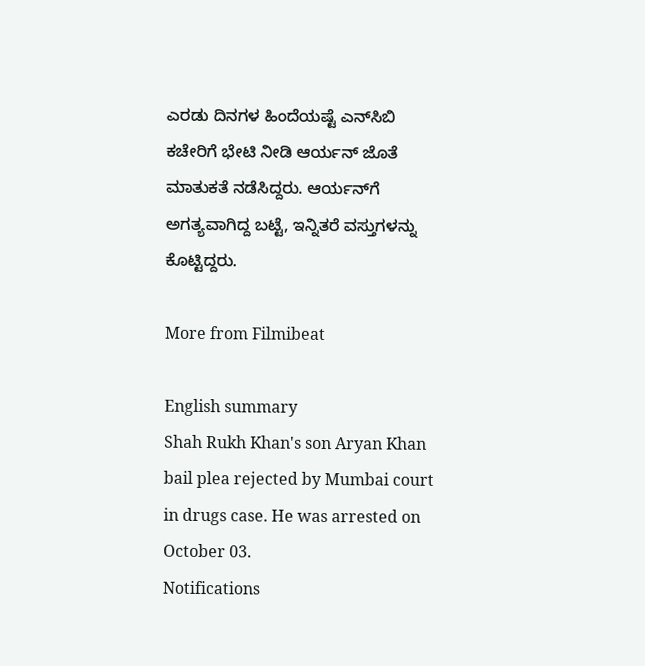ಎರಡು ದಿನಗಳ ಹಿಂದೆಯಷ್ಟೆ ಎನ್‌ಸಿಬಿ ಕಚೇರಿಗೆ ಭೇಟಿ ನೀಡಿ ಆರ್ಯನ್ ಜೊತೆ ಮಾತುಕತೆ ನಡೆಸಿದ್ದರು. ಆರ್ಯನ್‌ಗೆ ಅಗತ್ಯವಾಗಿದ್ದ ಬಟ್ಟೆ, ಇನ್ನಿತರೆ ವಸ್ತುಗಳನ್ನು ಕೊಟ್ಟಿದ್ದರು.

More from Filmibeat

English summary
Shah Rukh Khan's son Aryan Khan bail plea rejected by Mumbai court in drugs case. He was arrested on October 03.
Notifications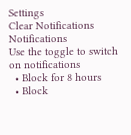Settings
Clear Notifications
Notifications
Use the toggle to switch on notifications
  • Block for 8 hours
  • Block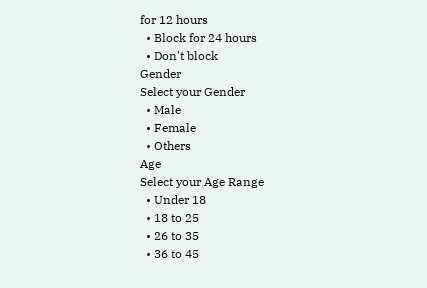for 12 hours
  • Block for 24 hours
  • Don't block
Gender
Select your Gender
  • Male
  • Female
  • Others
Age
Select your Age Range
  • Under 18
  • 18 to 25
  • 26 to 35
  • 36 to 45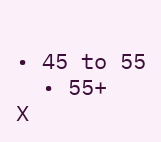• 45 to 55
  • 55+
X